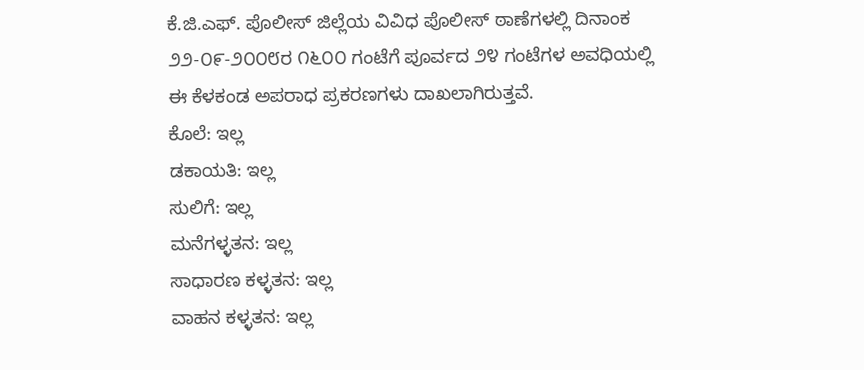ಕೆ.ಜಿ.ಎಫ್. ಪೊಲೀಸ್ ಜಿಲ್ಲೆಯ ವಿವಿಧ ಪೊಲೀಸ್ ಠಾಣೆಗಳಲ್ಲಿ ದಿನಾಂಕ ೨೨-೦೯-೨೦೦೮ರ ೧೬೦೦ ಗಂಟೆಗೆ ಪೂರ್ವದ ೨೪ ಗಂಟೆಗಳ ಅವಧಿಯಲ್ಲಿ ಈ ಕೆಳಕಂಡ ಅಪರಾಧ ಪ್ರಕರಣಗಳು ದಾಖಲಾಗಿರುತ್ತವೆ.
ಕೊಲೆ: ಇಲ್ಲ
ಡಕಾಯತಿ: ಇಲ್ಲ
ಸುಲಿಗೆ: ಇಲ್ಲ
ಮನೆಗಳ್ಳತನ: ಇಲ್ಲ
ಸಾಧಾರಣ ಕಳ್ಳತನ: ಇಲ್ಲ
ವಾಹನ ಕಳ್ಳತನ: ಇಲ್ಲ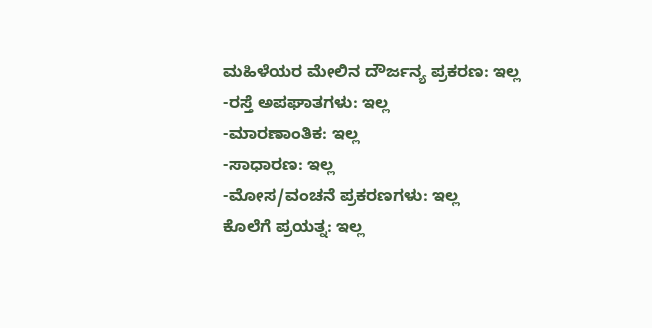ಮಹಿಳೆಯರ ಮೇಲಿನ ದೌರ್ಜನ್ಯ ಪ್ರಕರಣ: ಇಲ್ಲ
-ರಸ್ತೆ ಅಪಘಾತಗಳು: ಇಲ್ಲ
-ಮಾರಣಾಂತಿಕ: ಇಲ್ಲ
-ಸಾಧಾರಣ: ಇಲ್ಲ
-ಮೋಸ/ವಂಚನೆ ಪ್ರಕರಣಗಳು: ಇಲ್ಲ
ಕೊಲೆಗೆ ಪ್ರಯತ್ನ: ಇಲ್ಲ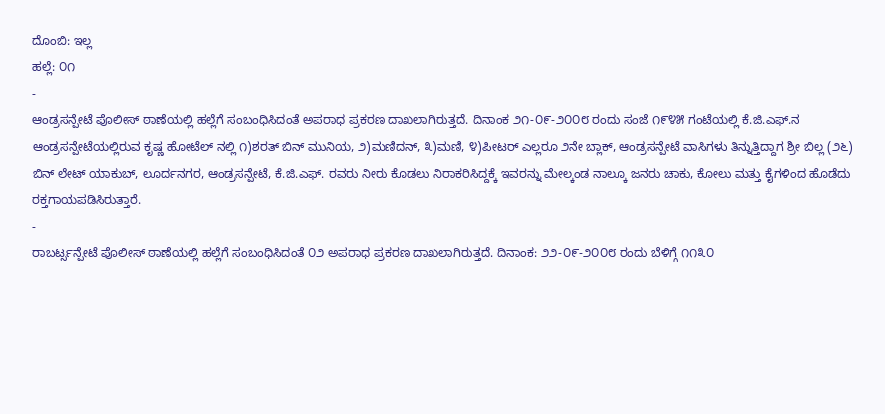ದೊಂಬಿ: ಇಲ್ಲ
ಹಲ್ಲೆ: ೦೧
-
ಆಂಡ್ರಸನ್ಪೇಟೆ ಪೊಲೀಸ್ ಠಾಣೆಯಲ್ಲಿ ಹಲ್ಲೆಗೆ ಸಂಬಂಧಿಸಿದಂತೆ ಅಪರಾಧ ಪ್ರಕರಣ ದಾಖಲಾಗಿರುತ್ತದೆ. ದಿನಾಂಕ ೨೧-೦೯-೨೦೦೮ ರಂದು ಸಂಜೆ ೧೯೪೫ ಗಂಟೆಯಲ್ಲಿ ಕೆ.ಜಿ.ಎಫ್.ನ ಆಂಡ್ರಸನ್ಪೇಟೆಯಲ್ಲಿರುವ ಕೃಷ್ಣ ಹೋಟೆಲ್ ನಲ್ಲಿ ೧)ಶರತ್ ಬಿನ್ ಮುನಿಯ, ೨)ಮಣಿದನ್, ೩)ಮಣಿ, ೪)ಪೀಟರ್ ಎಲ್ಲರೂ ೨ನೇ ಬ್ಲಾಕ್, ಆಂಡ್ರಸನ್ಪೇಟೆ ವಾಸಿಗಳು ತಿನ್ನುತ್ತಿದ್ದಾಗ ಶ್ರೀ ಬಿಲ್ಲ (೨೬) ಬಿನ್ ಲೇಟ್ ಯಾಕುಬ್, ಲೂರ್ದನಗರ, ಆಂಡ್ರಸನ್ಪೇಟೆ, ಕೆ.ಜಿ.ಎಫ್. ರವರು ನೀರು ಕೊಡಲು ನಿರಾಕರಿಸಿದ್ದಕ್ಕೆ ಇವರನ್ನು ಮೇಲ್ಕಂಡ ನಾಲ್ಕೂ ಜನರು ಚಾಕು, ಕೋಲು ಮತ್ತು ಕೈಗಳಿಂದ ಹೊಡೆದು ರಕ್ತಗಾಯಪಡಿಸಿರುತ್ತಾರೆ.
-
ರಾಬರ್ಟ್ಸನ್ಪೇಟೆ ಪೊಲೀಸ್ ಠಾಣೆಯಲ್ಲಿ ಹಲ್ಲೆಗೆ ಸಂಬಂಧಿಸಿದಂತೆ ೦೨ ಅಪರಾಧ ಪ್ರಕರಣ ದಾಖಲಾಗಿರುತ್ತದೆ. ದಿನಾಂಕ: ೨೨-೦೯-೨೦೦೮ ರಂದು ಬೆಳಿಗ್ಗೆ ೧೧೩೦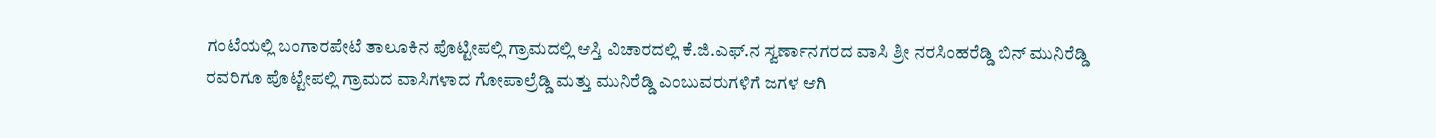ಗಂಟೆಯಲ್ಲಿ ಬಂಗಾರಪೇಟೆ ತಾಲೂಕಿನ ಪೊಟ್ಟೀಪಲ್ಲಿ ಗ್ರಾಮದಲ್ಲಿ ಆಸ್ತಿ ವಿಚಾರದಲ್ಲಿ ಕೆ.ಜಿ.ಎಫ್.ನ ಸ್ವರ್ಣಾನಗರದ ವಾಸಿ ಶ್ರೀ ನರಸಿಂಹರೆಡ್ಡಿ ಬಿನ್ ಮುನಿರೆಡ್ಡಿ ರವರಿಗೂ ಪೊಟ್ಟೇಪಲ್ಲಿ ಗ್ರಾಮದ ವಾಸಿಗಳಾದ ಗೋಪಾಲ್ರೆಡ್ಡಿ ಮತ್ತು ಮುನಿರೆಡ್ಡಿ ಎಂಬುವರುಗಳಿಗೆ ಜಗಳ ಆಗಿ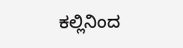ಕಲ್ಲಿನಿಂದ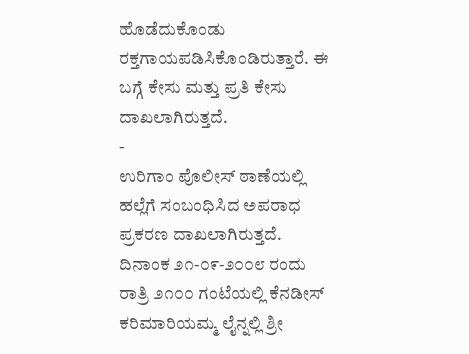ಹೊಡೆದುಕೊಂಡು ರಕ್ತಗಾಯಪಡಿಸಿಕೊಂಡಿರುತ್ತಾರೆ. ಈ ಬಗ್ಗೆ ಕೇಸು ಮತ್ತು ಪ್ರತಿ ಕೇಸು ದಾಖಲಾಗಿರುತ್ತದೆ.
-
ಉರಿಗಾಂ ಪೊಲೀಸ್ ಠಾಣೆಯಲ್ಲಿ ಹಲ್ಲೆಗೆ ಸಂಬಂಧಿಸಿದ ಅಪರಾಧ ಪ್ರಕರಣ ದಾಖಲಾಗಿರುತ್ತದೆ. ದಿನಾಂಕ ೨೧-೦೯-೨೦೦೮ ರಂದು ರಾತ್ರಿ ೨೧೦೦ ಗಂಟೆಯಲ್ಲಿ ಕೆನಡೀಸ್ ಕರಿಮಾರಿಯಮ್ಮ ಲೈನ್ನಲ್ಲಿ ಶ್ರೀ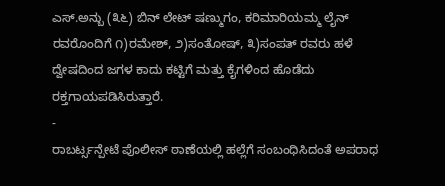ಎಸ್.ಅನ್ಬು (೩೬) ಬಿನ್ ಲೇಟ್ ಷಣ್ಮುಗಂ, ಕರಿಮಾರಿಯಮ್ಮ ಲೈನ್ ರವರೊಂದಿಗೆ ೧)ರಮೇಶ್, ೨)ಸಂತೋಷ್, ೩)ಸಂಪತ್ ರವರು ಹಳೆ ದ್ವೇಷದಿಂದ ಜಗಳ ಕಾದು ಕಟ್ಟಿಗೆ ಮತ್ತು ಕೈಗಳಿಂದ ಹೊಡೆದು ರಕ್ತಗಾಯಪಡಿಸಿರುತ್ತಾರೆ.
-
ರಾಬರ್ಟ್ಸನ್ಪೇಟೆ ಪೊಲೀಸ್ ಠಾಣೆಯಲ್ಲಿ ಹಲ್ಲೆಗೆ ಸಂಬಂಧಿಸಿದಂತೆ ಅಪರಾಧ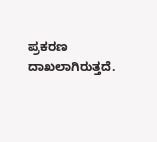ಪ್ರಕರಣ ದಾಖಲಾಗಿರುತ್ತದೆ.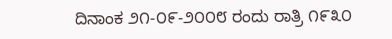ದಿನಾಂಕ ೨೧-೦೯-೨೦೦೮ ರಂದು ರಾತ್ರಿ ೧೯೩೦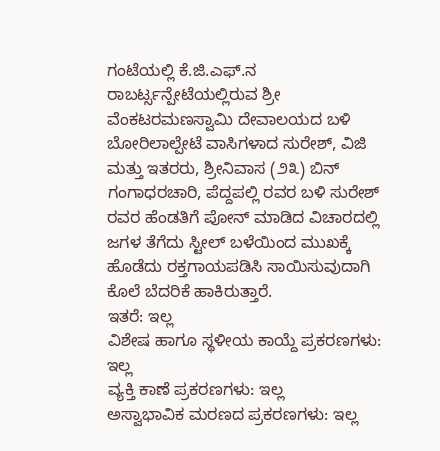ಗಂಟೆಯಲ್ಲಿ ಕೆ.ಜಿ.ಎಫ್.ನ ರಾಬರ್ಟ್ಸನ್ಪೇಟೆಯಲ್ಲಿರುವ ಶ್ರೀ ವೆಂಕಟರಮಣಸ್ವಾಮಿ ದೇವಾಲಯದ ಬಳಿ ಬೋರಿಲಾಲ್ಪೇಟೆ ವಾಸಿಗಳಾದ ಸುರೇಶ್, ವಿಜಿ ಮತ್ತು ಇತರರು, ಶ್ರೀನಿವಾಸ (೨೩) ಬಿನ್ ಗಂಗಾಧರಚಾರಿ, ಪೆದ್ದಪಲ್ಲಿ ರವರ ಬಳಿ ಸುರೇಶ್ ರವರ ಹೆಂಡತಿಗೆ ಪೋನ್ ಮಾಡಿದ ವಿಚಾರದಲ್ಲಿ ಜಗಳ ತೆಗೆದು ಸ್ಟೀಲ್ ಬಳೆಯಿಂದ ಮುಖಕ್ಕೆ ಹೊಡೆದು ರಕ್ತಗಾಯಪಡಿಸಿ ಸಾಯಿಸುವುದಾಗಿ ಕೊಲೆ ಬೆದರಿಕೆ ಹಾಕಿರುತ್ತಾರೆ.
ಇತರೆ: ಇಲ್ಲ
ವಿಶೇಷ ಹಾಗೂ ಸ್ಥಳೀಯ ಕಾಯ್ದೆ ಪ್ರಕರಣಗಳು: ಇಲ್ಲ
ವ್ಯಕ್ತಿ ಕಾಣೆ ಪ್ರಕರಣಗಳು: ಇಲ್ಲ
ಅಸ್ವಾಭಾವಿಕ ಮರಣದ ಪ್ರಕರಣಗಳು: ಇಲ್ಲ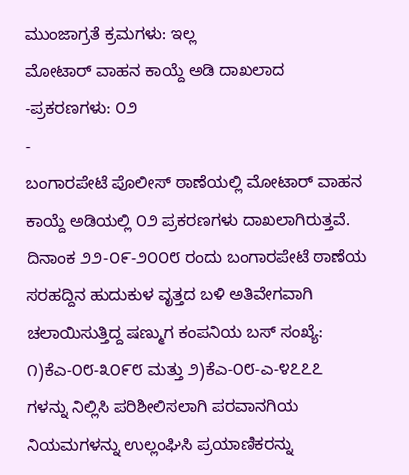ಮುಂಜಾಗ್ರತೆ ಕ್ರಮಗಳು: ಇಲ್ಲ
ಮೋಟಾರ್ ವಾಹನ ಕಾಯ್ದೆ ಅಡಿ ದಾಖಲಾದ
-ಪ್ರಕರಣಗಳು: ೦೨
-
ಬಂಗಾರಪೇಟೆ ಪೊಲೀಸ್ ಠಾಣೆಯಲ್ಲಿ ಮೋಟಾರ್ ವಾಹನ ಕಾಯ್ದೆ ಅಡಿಯಲ್ಲಿ ೦೨ ಪ್ರಕರಣಗಳು ದಾಖಲಾಗಿರುತ್ತವೆ. ದಿನಾಂಕ ೨೨-೦೯-೨೦೦೮ ರಂದು ಬಂಗಾರಪೇಟೆ ಠಾಣೆಯ ಸರಹದ್ದಿನ ಹುದುಕುಳ ವೃತ್ತದ ಬಳಿ ಅತಿವೇಗವಾಗಿ ಚಲಾಯಿಸುತ್ತಿದ್ದ ಷಣ್ಮುಗ ಕಂಪನಿಯ ಬಸ್ ಸಂಖ್ಯೆ: ೧)ಕೆಎ-೦೮-೩೦೯೮ ಮತ್ತು ೨)ಕೆಎ-೦೮-ಎ-೪೭೭೭ ಗಳನ್ನು ನಿಲ್ಲಿಸಿ ಪರಿಶೀಲಿಸಲಾಗಿ ಪರವಾನಗಿಯ ನಿಯಮಗಳನ್ನು ಉಲ್ಲಂಘಿಸಿ ಪ್ರಯಾಣಿಕರನ್ನು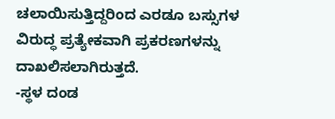ಚಲಾಯಿಸುತ್ತಿದ್ದರಿಂದ ಎರಡೂ ಬಸ್ಸುಗಳ ವಿರುದ್ಧ ಪ್ರತ್ಯೇಕವಾಗಿ ಪ್ರಕರಣಗಳನ್ನು ದಾಖಲಿಸಲಾಗಿರುತ್ತದೆ.
-ಸ್ಥಳ ದಂಡ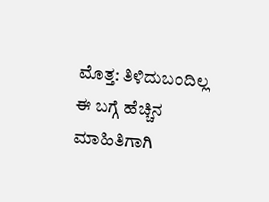ಮೊತ್ತ: ತಿಳಿದುಬಂದಿಲ್ಲ
ಈ ಬಗ್ಗೆ ಹೆಚ್ಚಿನ ಮಾಹಿತಿಗಾಗಿ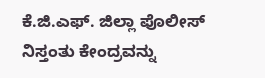ಕೆ.ಜಿ.ಎಫ್. ಜಿಲ್ಲಾ ಪೊಲೀಸ್ ನಿಸ್ತಂತು ಕೇಂದ್ರವನ್ನು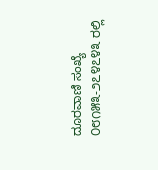ದೂರವಾಣಿ ಸಂಖ್ಯೆ ೦೮೧೫೩-೨೭೪೭೪೩ ರಲ್ಲಿ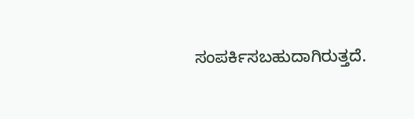ಸಂಪರ್ಕಿಸಬಹುದಾಗಿರುತ್ತದೆ.